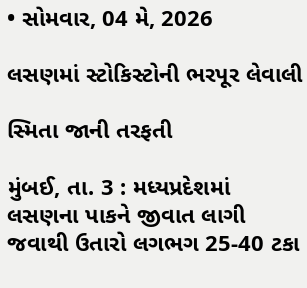• સોમવાર, 04 મે, 2026

લસણમાં સ્ટોકિસ્ટોની ભરપૂર લેવાલી

સ્મિતા જાની તરફતી

મુંબઈ, તા. 3 : મધ્યપ્રદેશમાં લસણના પાકને જીવાત લાગી જવાથી ઉતારો લગભગ 25-40 ટકા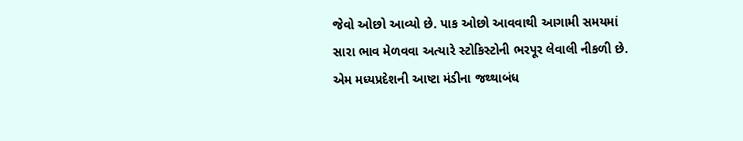જેવો ઓછો આવ્યો છે. પાક ઓછો આવવાથી આગામી સમયમાં સારા ભાવ મેળવવા અત્યારે સ્ટોકિસ્ટોની ભરપૂર લેવાલી નીકળી છે. એમ મધ્યપ્રદેશની આષ્ટા મંડીના જથ્થાબંધ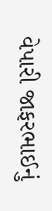વેપારી જાફરભાઈનું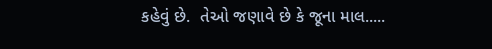કહેવું છે.  તેઓ જણાવે છે કે જૂના માલ.....